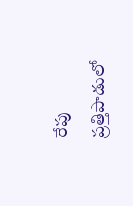రేపు ప్రత్తిపాడులో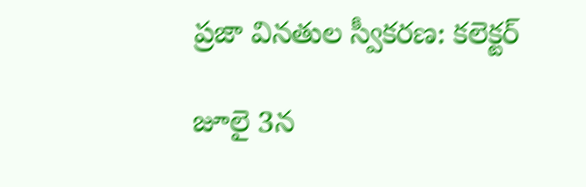ప్రజా వినతుల స్వీకరణ: కలెక్టర్

జూలై 3న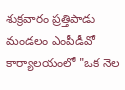శుక్రవారం ప్రత్తిపాడు మండలం ఎంపీడీవో కార్యాలయంలో "ఒక నెల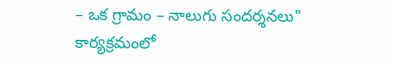– ఒక గ్రామం – నాలుగు సందర్శనలు" కార్యక్రమంలో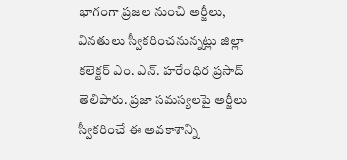భాగంగా ప్రజల నుంచి అర్జీలు, వినతులు స్వీకరించనున్నట్లు జిల్లా కలెక్టర్ ఎం. ఎన్. హరేంధిర ప్రసాద్ తెలిపారు. ప్రజా సమస్యలపై అర్జీలు స్వీకరించే ఈ అవకాశాన్ని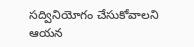సద్వినియోగం చేసుకోవాలని ఆయన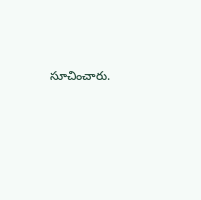సూచించారు.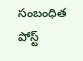సంబంధిత పోస్ట్